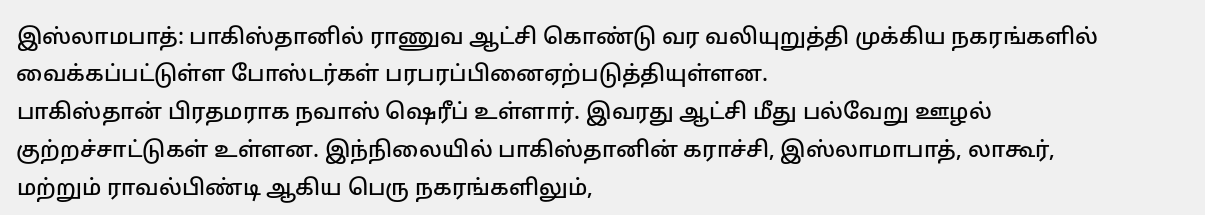இஸ்லாமபாத்: பாகிஸ்தானில் ராணுவ ஆட்சி கொண்டு வர வலியுறுத்தி முக்கிய நகரங்களில் வைக்கப்பட்டுள்ள போஸ்டர்கள் பரபரப்பினைஏற்படுத்தியுள்ளன.
பாகிஸ்தான் பிரதமராக நவாஸ் ஷெரீப் உள்ளார். இவரது ஆட்சி மீது பல்வேறு ஊழல் குற்றச்சாட்டுகள் உள்ளன. இந்நிலையில் பாகிஸ்தானின் கராச்சி, இஸ்லாமாபாத், லாகூர், மற்றும் ராவல்பிண்டி ஆகிய பெரு நகரங்களிலும்,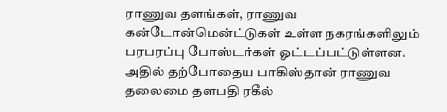ராணுவ தளங்கள், ராணுவ கன்டோன்மென்ட்டுகள் உள்ள நகரங்களிலும் பரபரப்பு போஸ்டர்கள் ஓட்டப்பட்டுள்ளன. அதில் தற்போதைய பாகிஸ்தான் ராணுவ தலைமை தளபதி ரகீல்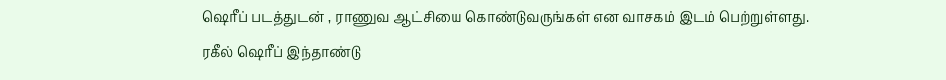ஷெரீப் படத்துடன் , ராணுவ ஆட்சியை கொண்டுவருங்கள் என வாசகம் இடம் பெற்றுள்ளது.
ரகீல் ஷெரீப் இந்தாண்டு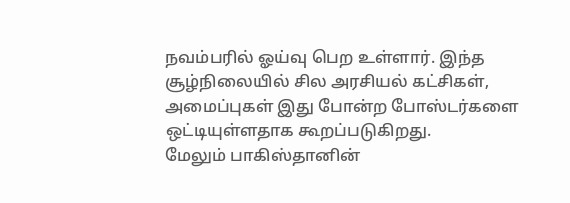நவம்பரில் ஓய்வு பெற உள்ளார். இந்த சூழ்நிலையில் சில அரசியல் கட்சிகள், அமைப்புகள் இது போன்ற போஸ்டர்களை ஒட்டியுள்ளதாக கூறப்படுகிறது.
மேலும் பாகிஸ்தானின்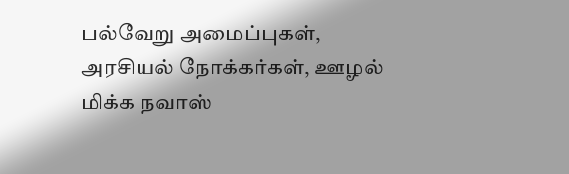பல்வேறு அமைப்புகள், அரசியல் நோக்கர்கள், ஊழல் மிக்க நவாஸ்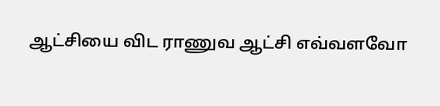ஆட்சியை விட ராணுவ ஆட்சி எவ்வளவோ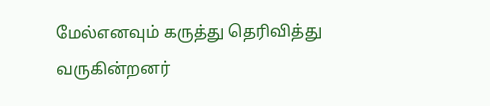மேல்எனவும் கருத்து தெரிவித்து வருகின்றனர்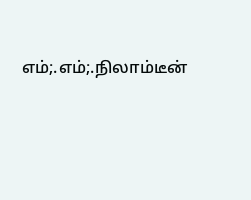எம்;.எம்;.நிலாம்டீன்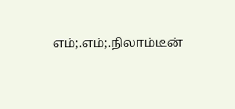எம்;.எம்;.நிலாம்டீன்